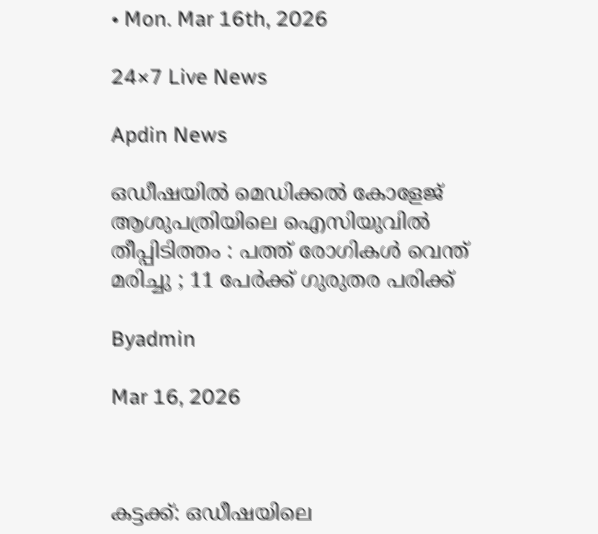• Mon. Mar 16th, 2026

24×7 Live News

Apdin News

ഒഡീഷയിൽ മെഡിക്കൽ കോളേജ് ആശുപത്രിയിലെ ഐസിയുവിൽ തീപ്പിടിത്തം : പത്ത് രോഗികൾ വെന്ത് മരിച്ചു ; 11 പേർക്ക് ഗുരുതര പരിക്ക്

Byadmin

Mar 16, 2026



കട്ടക്ക്: ഒഡീഷയിലെ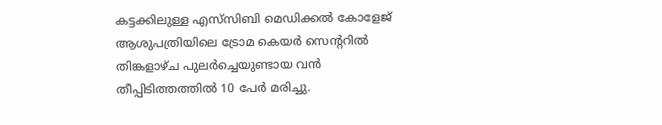കട്ടക്കിലുള്ള എസ്‌സിബി മെഡിക്കൽ കോളേജ് ആശുപത്രിയിലെ ട്രോമ കെയർ സെന്ററിൽ തിങ്കളാഴ്ച പുലർച്ചെയുണ്ടായ വൻ തീപ്പിടിത്തത്തിൽ 10 പേർ മരിച്ചു.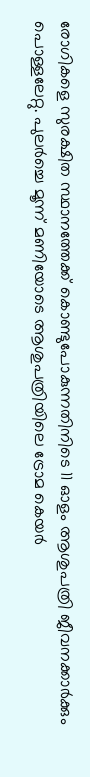രോഗികളെ സുരക്ഷിത സ്ഥാനത്തേക്ക് കൊണ്ടുപോകുന്നതിനിടെ 11 ഓളം ആശുപത്രി ജീവനക്കാർക്കും പൊള്ളലേറ്റു. പുലർച്ചെ മൂന്ന് മണിയോടെ ആശുപത്രിയിലെ ട്രോമ കെയർ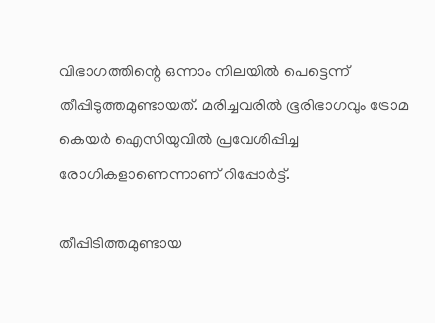വിഭാഗത്തിന്റെ ഒന്നാം നിലയിൽ പെട്ടെന്ന് തീപ്പിടുത്തമുണ്ടായത്. മരിച്ചവരിൽ ഭൂരിഭാഗവും ട്രോമ കെയർ ഐസിയുവിൽ പ്രവേശിപ്പിച്ച രോഗികളാണെന്നാണ് റിപ്പോർട്ട്.

തീപ്പിടിത്തമുണ്ടായ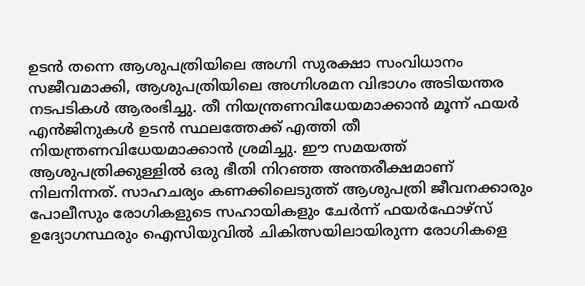ഉടൻ തന്നെ ആശുപത്രിയിലെ അഗ്നി സുരക്ഷാ സംവിധാനം സജീവമാക്കി, ആശുപത്രിയിലെ അഗ്നിശമന വിഭാഗം അടിയന്തര നടപടികൾ ആരംഭിച്ചു. തീ നിയന്ത്രണവിധേയമാക്കാൻ മൂന്ന് ഫയർ എൻജിനുകൾ ഉടൻ സ്ഥലത്തേക്ക് എത്തി തീ നിയന്ത്രണവിധേയമാക്കാൻ ശ്രമിച്ചു. ഈ സമയത്ത് ആശുപത്രിക്കുള്ളിൽ ഒരു ഭീതി നിറഞ്ഞ അന്തരീക്ഷമാണ് നിലനിന്നത്. സാഹചര്യം കണക്കിലെടുത്ത് ആശുപത്രി ജീവനക്കാരും പോലീസും രോഗികളുടെ സഹായികളും ചേർന്ന് ഫയർഫോഴ്‌സ് ഉദ്യോഗസ്ഥരും ഐസിയുവിൽ ചികിത്സയിലായിരുന്ന രോഗികളെ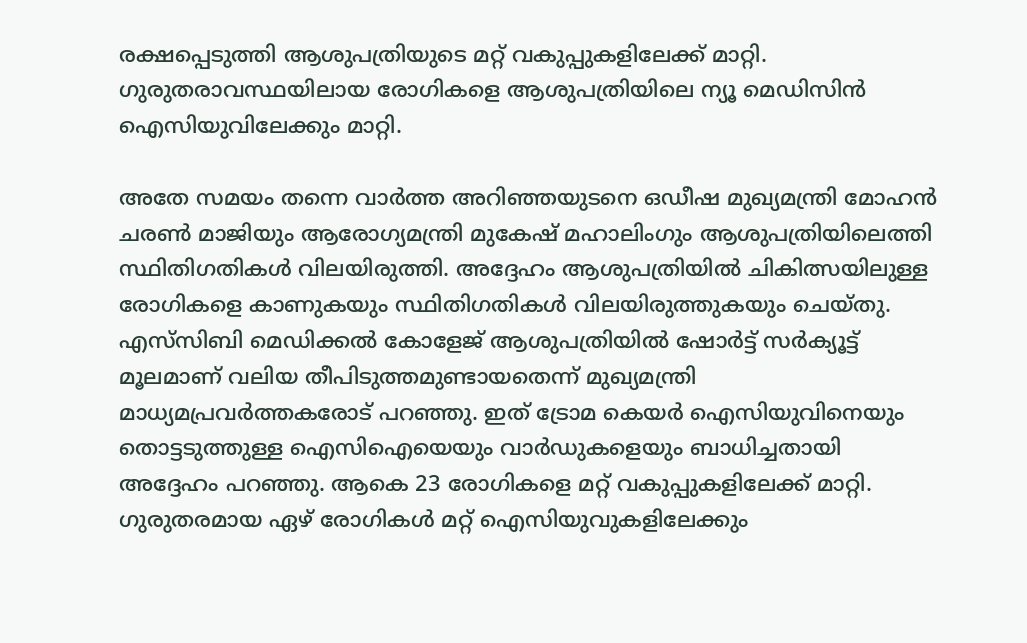രക്ഷപ്പെടുത്തി ആശുപത്രിയുടെ മറ്റ് വകുപ്പുകളിലേക്ക് മാറ്റി. ഗുരുതരാവസ്ഥയിലായ രോഗികളെ ആശുപത്രിയിലെ ന്യൂ മെഡിസിൻ ഐസിയുവിലേക്കും മാറ്റി.

അതേ സമയം തന്നെ വാർത്ത അറിഞ്ഞയുടനെ ഒഡീഷ മുഖ്യമന്ത്രി മോഹൻ ചരൺ മാജിയും ആരോഗ്യമന്ത്രി മുകേഷ് മഹാലിംഗും ആശുപത്രിയിലെത്തി സ്ഥിതിഗതികൾ വിലയിരുത്തി. അദ്ദേഹം ആശുപത്രിയിൽ ചികിത്സയിലുള്ള രോഗികളെ കാണുകയും സ്ഥിതിഗതികൾ വിലയിരുത്തുകയും ചെയ്തു. എസ്‌സിബി മെഡിക്കൽ കോളേജ് ആശുപത്രിയിൽ ഷോർട്ട് സർക്യൂട്ട് മൂലമാണ് വലിയ തീപിടുത്തമുണ്ടായതെന്ന് മുഖ്യമന്ത്രി മാധ്യമപ്രവർത്തകരോട് പറഞ്ഞു. ഇത് ട്രോമ കെയർ ഐസിയുവിനെയും തൊട്ടടുത്തുള്ള ഐസിഐയെയും വാർഡുകളെയും ബാധിച്ചതായി അദ്ദേഹം പറഞ്ഞു. ആകെ 23 രോഗികളെ മറ്റ് വകുപ്പുകളിലേക്ക് മാറ്റി. ഗുരുതരമായ ഏഴ് രോഗികൾ മറ്റ് ഐസിയുവുകളിലേക്കും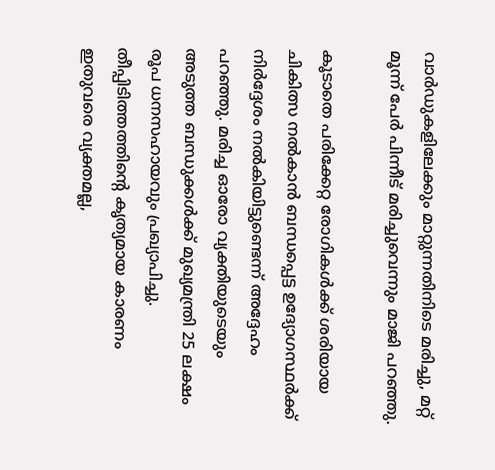വാർഡുകളിലേക്കും മാറ്റുന്നതിനിടെ മരിച്ചു, മറ്റ് മൂന്ന് പേർ പിന്നീട് മരിച്ചുവെന്നും മാജി പറഞ്ഞു.

കൂടാതെ പരിക്കേറ്റ രോഗികൾക്ക് ശരിയായ ചികിത്സ നൽകാൻ ബന്ധപ്പെട്ട ഉദ്യോഗസ്ഥർക്ക് നിർദ്ദേശം നൽകിയിട്ടുണ്ടെന്ന് അദ്ദേഹം പറഞ്ഞു. മരിച്ച ഓരോ വ്യക്തിയുടെയും അടുത്ത ബന്ധുക്കൾക്ക് മുഖ്യമന്ത്രി 25 ലക്ഷം രൂപ ധനസഹായവും പ്രഖ്യാപിച്ചു.
തീപ്പിടിത്തത്തിന്റെ കൃത്യമായ കാരണം ഇതുവരെ വ്യക്തമല്ല,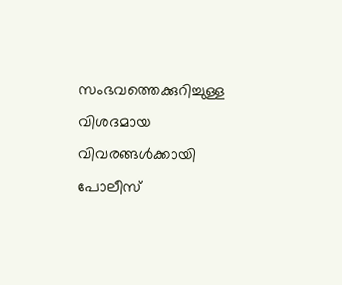സംഭവത്തെക്കുറിച്ചുള്ള വിശദമായ വിവരങ്ങൾക്കായി പോലീസ്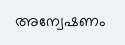അന്വേഷണം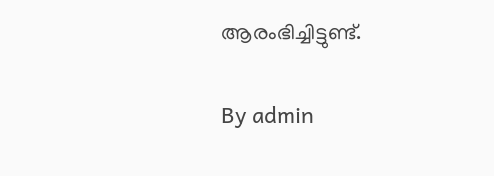ആരംഭിച്ചിട്ടുണ്ട്.

By admin